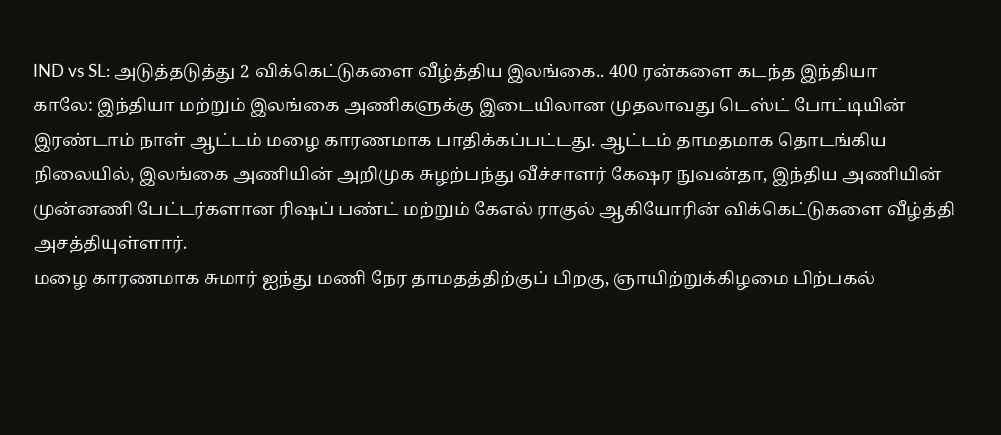IND vs SL: அடுத்தடுத்து 2 விக்கெட்டுகளை வீழ்த்திய இலங்கை.. 400 ரன்களை கடந்த இந்தியா
காலே: இந்தியா மற்றும் இலங்கை அணிகளுக்கு இடையிலான முதலாவது டெஸ்ட் போட்டியின் இரண்டாம் நாள் ஆட்டம் மழை காரணமாக பாதிக்கப்பட்டது. ஆட்டம் தாமதமாக தொடங்கிய நிலையில், இலங்கை அணியின் அறிமுக சுழற்பந்து வீச்சாளர் கேஷர நுவன்தா, இந்திய அணியின் முன்னணி பேட்டர்களான ரிஷப் பண்ட் மற்றும் கேஎல் ராகுல் ஆகியோரின் விக்கெட்டுகளை வீழ்த்தி அசத்தியுள்ளார்.
மழை காரணமாக சுமார் ஐந்து மணி நேர தாமதத்திற்குப் பிறகு, ஞாயிற்றுக்கிழமை பிற்பகல்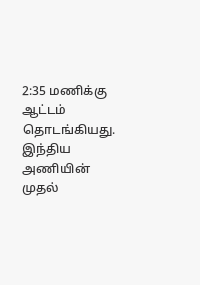2:35 மணிக்கு ஆட்டம் தொடங்கியது. இந்திய அணியின் முதல்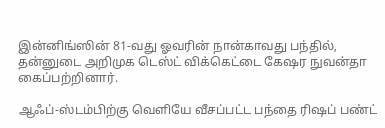இன்னிங்ஸின் 81-வது ஓவரின் நான்காவது பந்தில், தன்னுடை அறிமுக டெஸ்ட் விக்கெட்டை கேஷர நுவன்தா கைப்பற்றினார்.

ஆஃப்-ஸ்டம்பிற்கு வெளியே வீசப்பட்ட பந்தை ரிஷப் பண்ட்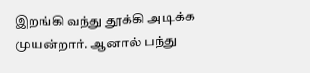இறங்கி வந்து தூக்கி அடிக்க முயன்றார். ஆனால் பந்து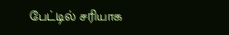பேட்டில் சரியாக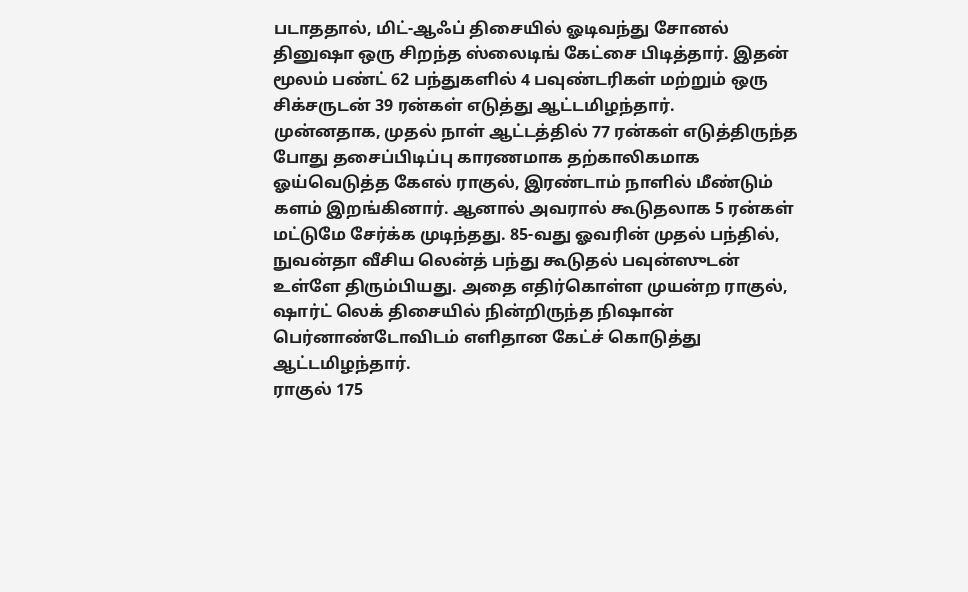படாததால், மிட்-ஆஃப் திசையில் ஓடிவந்து சோனல் தினுஷா ஒரு சிறந்த ஸ்லைடிங் கேட்சை பிடித்தார். இதன் மூலம் பண்ட் 62 பந்துகளில் 4 பவுண்டரிகள் மற்றும் ஒரு சிக்சருடன் 39 ரன்கள் எடுத்து ஆட்டமிழந்தார்.
முன்னதாக, முதல் நாள் ஆட்டத்தில் 77 ரன்கள் எடுத்திருந்த போது தசைப்பிடிப்பு காரணமாக தற்காலிகமாக ஓய்வெடுத்த கேஎல் ராகுல், இரண்டாம் நாளில் மீண்டும் களம் இறங்கினார். ஆனால் அவரால் கூடுதலாக 5 ரன்கள் மட்டுமே சேர்க்க முடிந்தது. 85-வது ஓவரின் முதல் பந்தில், நுவன்தா வீசிய லென்த் பந்து கூடுதல் பவுன்ஸுடன் உள்ளே திரும்பியது. அதை எதிர்கொள்ள முயன்ற ராகுல், ஷார்ட் லெக் திசையில் நின்றிருந்த நிஷான் பெர்னாண்டோவிடம் எளிதான கேட்ச் கொடுத்து ஆட்டமிழந்தார்.
ராகுல் 175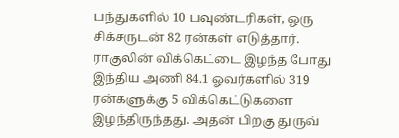பந்துகளில் 10 பவுண்டரிகள், ஒரு சிக்சருடன் 82 ரன்கள் எடுத்தார். ராகுலின் விக்கெட்டை இழந்த போது இந்திய அணி 84.1 ஓவர்களில் 319 ரன்களுக்கு 5 விக்கெட்டுகளை இழந்திருந்தது. அதன் பிறகு துருவ்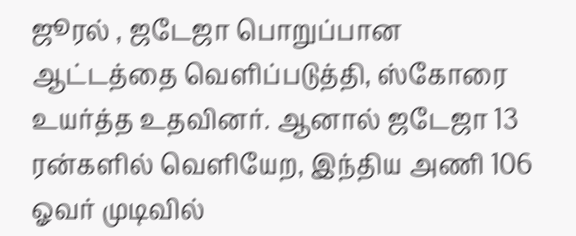ஜூரல் , ஜடேஜா பொறுப்பான ஆட்டத்தை வெளிப்படுத்தி, ஸ்கோரை உயர்த்த உதவினர். ஆனால் ஜடேஜா 13 ரன்களில் வெளியேற, இந்திய அணி 106 ஓவர் முடிவில்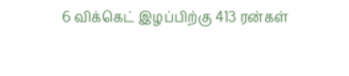6 விக்கெட் இழப்பிற்கு 413 ரன்கள்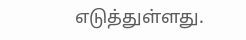எடுத்துள்ளது.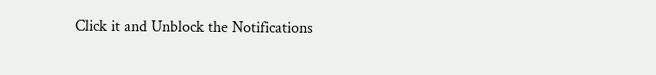Click it and Unblock the Notifications